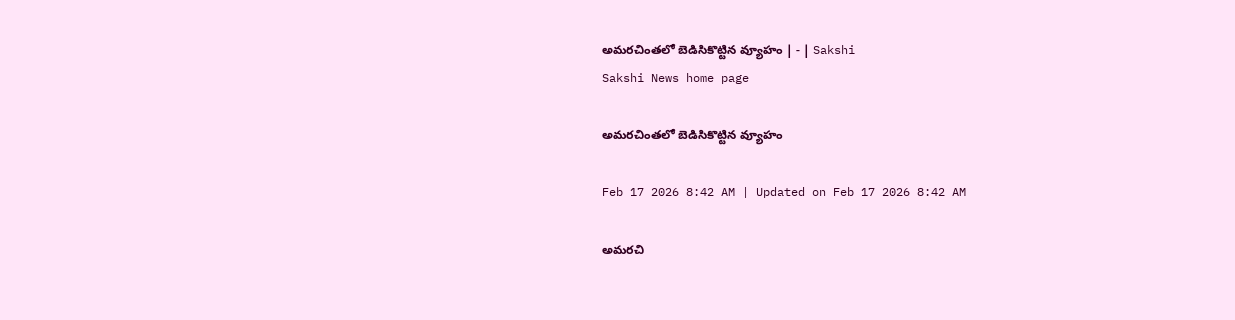అమరచింతలో బెడిసికొట్టిన వ్యూహం | - | Sakshi
Sakshi News home page

అమరచింతలో బెడిసికొట్టిన వ్యూహం

Feb 17 2026 8:42 AM | Updated on Feb 17 2026 8:42 AM

అమరచి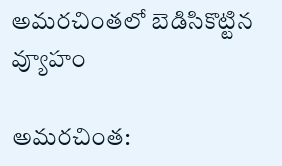అమరచింతలో బెడిసికొట్టిన వ్యూహం

అమరచింత: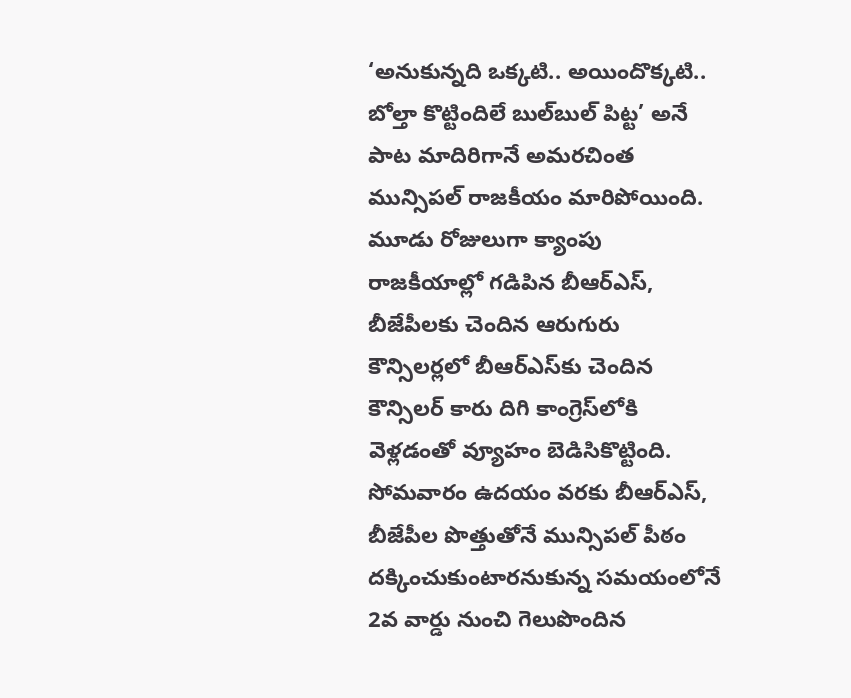‘అనుకున్నది ఒక్కటి.. అయిందొక్కటి.. బోల్తా కొట్టిందిలే బుల్‌బుల్‌ పిట్ట’ అనే పాట మాదిరిగానే అమరచింత మున్సిపల్‌ రాజకీయం మారిపోయింది. మూడు రోజులుగా క్యాంపు రాజకీయాల్లో గడిపిన బీఆర్‌ఎస్‌, బీజేపీలకు చెందిన ఆరుగురు కౌన్సిలర్లలో బీఆర్‌ఎస్‌కు చెందిన కౌన్సిలర్‌ కారు దిగి కాంగ్రెస్‌లోకి వెళ్లడంతో వ్యూహం బెడిసికొట్టింది. సోమవారం ఉదయం వరకు బీఆర్‌ఎస్‌, బీజేపీల పొత్తుతోనే మున్సిపల్‌ పీఠం దక్కించుకుంటారనుకున్న సమయంలోనే 2వ వార్డు నుంచి గెలుపొందిన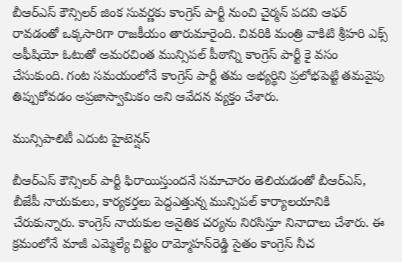బీఆర్‌ఎస్‌ కౌన్సిలర్‌ జింక సువర్ణకు కాంగ్రెస్‌ పార్టీ నుంచి చైర్మన్‌ పదవి ఆఫర్‌ రావడంతో ఒక్కసారిగా రాజకీయం తారుమారైంది. చివరికి మంత్రి వాకిటి శ్రీహరి ఎక్స్‌ అఫీషియో ఓటుతో అమరచింత మున్సిపల్‌ పీఠాన్ని కాంగ్రెస్‌ పార్టీ కై వసం చేసుకుంది. గంట సమయంలోనే కాంగ్రెస్‌ పార్టీ తమ అభ్యర్థిని ప్రలోభపెట్టి తమవైపు తిప్పుకోవడం అప్రజాస్వామికం అని ఆవేదన వ్యక్తం చేశారు.

మున్సిపాలిటీ ఎదుట హైటెన్షన్‌

బీఆర్‌ఎస్‌ కౌన్సిలర్‌ పార్టీ ఫిరాయిస్తుందనే సమాచారం తెలియడంతో బీఆర్‌ఎస్‌, బీజేపీ నాయకులు, కార్యకర్తలు పెద్దఎత్తున్న మున్సిపల్‌ కార్యాలయానికి చేరుకున్నారు. కాంగ్రెస్‌ నాయకుల అనైతిక చర్యను నిరసిస్తూ నినాదాలు చేశారు. ఈ క్రమంలోనే మాజీ ఎమ్మెల్యే చిట్టెం రామ్మోహన్‌రెడ్డి సైతం కాంగ్రెస్‌ నీచ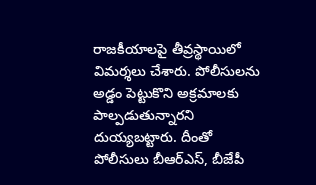రాజకీయాలపై తీవ్రస్థాయిలో విమర్శలు చేశారు. పోలీసులను అడ్డం పెట్టుకొని అక్రమాలకు పాల్పడుతున్నారని దుయ్యబట్టారు. దీంతో పోలీసులు బీఆర్‌ఎస్‌, బీజేపీ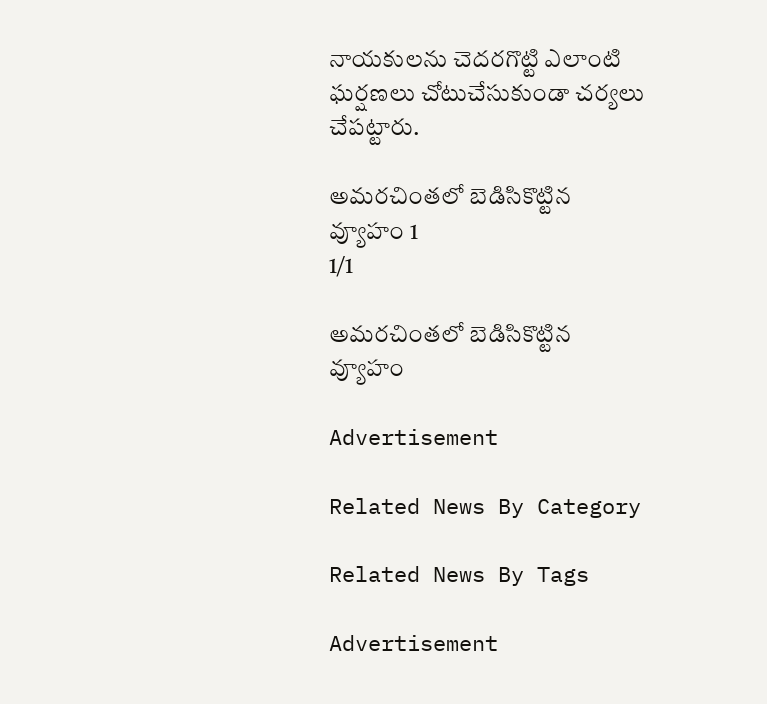నాయకులను చెదరగొట్టి ఎలాంటి ఘర్షణలు చోటుచేసుకుండా చర్యలు చేపట్టారు.

అమరచింతలో బెడిసికొట్టిన వ్యూహం 1
1/1

అమరచింతలో బెడిసికొట్టిన వ్యూహం

Advertisement

Related News By Category

Related News By Tags

Advertisement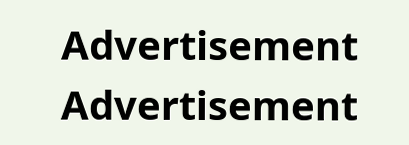Advertisement
Advertisement